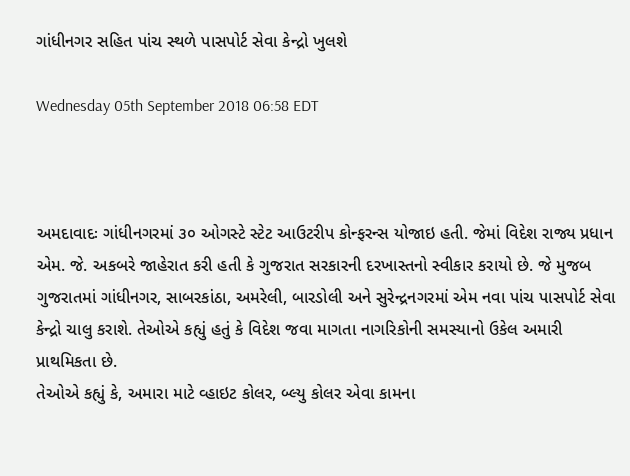ગાંધીનગર સહિત પાંચ સ્થળે પાસપોર્ટ સેવા કેન્દ્રો ખુલશે

Wednesday 05th September 2018 06:58 EDT



અમદાવાદઃ ગાંધીનગરમાં ૩૦ ઓગસ્ટે સ્ટેટ આઉટરીપ કોન્ફરન્સ યોજાઇ હતી. જેમાં વિદેશ રાજ્ય પ્રધાન એમ. જે. અકબરે જાહેરાત કરી હતી કે ગુજરાત સરકારની દરખાસ્તનો સ્વીકાર કરાયો છે. જે મુજબ ગુજરાતમાં ગાંધીનગર, સાબરકાંઠા, અમરેલી, બારડોલી અને સુરેન્દ્રનગરમાં એમ નવા પાંચ પાસપોર્ટ સેવા કેન્દ્રો ચાલુ કરાશે. તેઓએ કહ્યું હતું કે વિદેશ જવા માગતા નાગરિકોની સમસ્યાનો ઉકેલ અમારી પ્રાથમિકતા છે.
તેઓએ કહ્યું કે, અમારા માટે વ્હાઇટ કોલર, બ્લ્યુ કોલર એવા કામના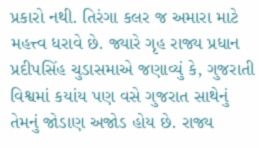પ્રકારો નથી. તિરંગા કલર જ અમારા માટે મહત્ત્વ ધરાવે છે. જ્યારે ગૃહ રાજ્ય પ્રધાન પ્રદીપસિંહ ચુડાસમાએ જણાવ્યું કે, ગુજરાતી વિશ્વમાં કયાંય પણ વસે ગુજરાત સાથેનું તેમનું જોડાણ અજોડ હોય છે. રાજ્ય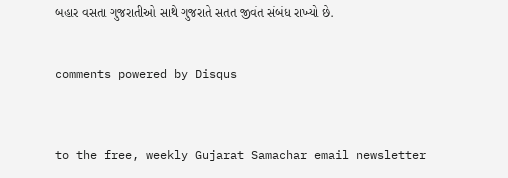બહાર વસતા ગુજરાતીઓ સાથે ગુજરાતે સતત જીવંત સંબંધ રાખ્યો છે.


comments powered by Disqus



to the free, weekly Gujarat Samachar email newsletter